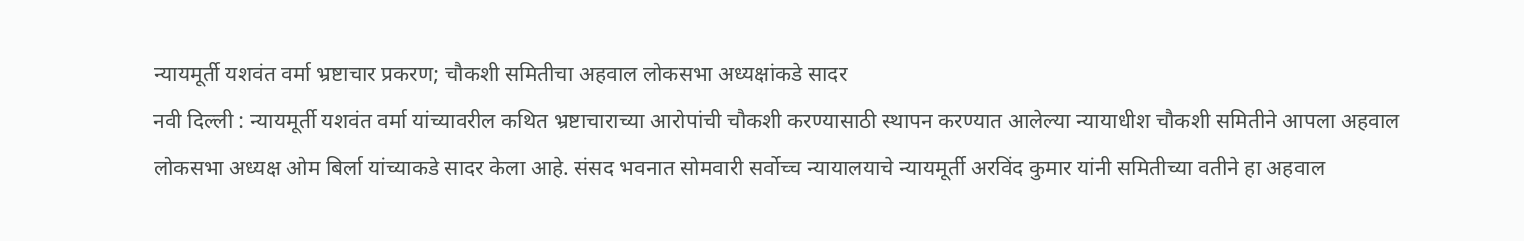न्यायमूर्ती यशवंत वर्मा भ्रष्टाचार प्रकरण; चौकशी समितीचा अहवाल लोकसभा अध्यक्षांकडे सादर
नवी दिल्ली : न्यायमूर्ती यशवंत वर्मा यांच्यावरील कथित भ्रष्टाचाराच्या आरोपांची चौकशी करण्यासाठी स्थापन करण्यात आलेल्या न्यायाधीश चौकशी समितीने आपला अहवाल लोकसभा अध्यक्ष ओम बिर्ला यांच्याकडे सादर केला आहे. संसद भवनात सोमवारी सर्वोच्च न्यायालयाचे न्यायमूर्ती अरविंद कुमार यांनी समितीच्या वतीने हा अहवाल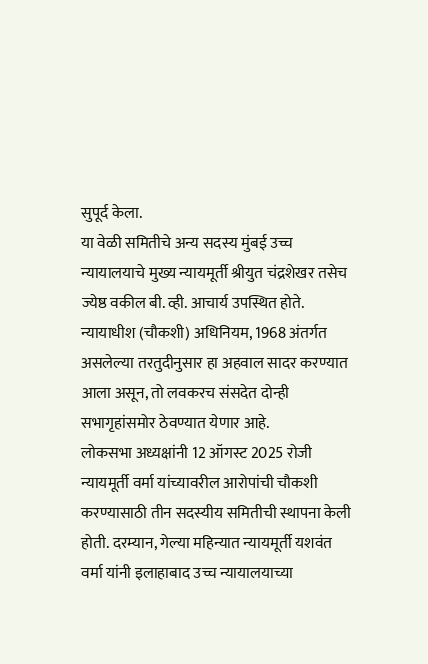सुपूर्द केला.
या वेळी समितीचे अन्य सदस्य मुंबई उच्च न्यायालयाचे मुख्य न्यायमूर्ती श्रीयुत चंद्रशेखर तसेच ज्येष्ठ वकील बी. व्ही. आचार्य उपस्थित होते. न्यायाधीश (चौकशी) अधिनियम, 1968 अंतर्गत असलेल्या तरतुदीनुसार हा अहवाल सादर करण्यात आला असून, तो लवकरच संसदेत दोन्ही सभागृहांसमोर ठेवण्यात येणार आहे.
लोकसभा अध्यक्षांनी 12 ऑगस्ट 2025 रोजी न्यायमूर्ती वर्मा यांच्यावरील आरोपांची चौकशी करण्यासाठी तीन सदस्यीय समितीची स्थापना केली होती. दरम्यान, गेल्या महिन्यात न्यायमूर्ती यशवंत वर्मा यांनी इलाहाबाद उच्च न्यायालयाच्या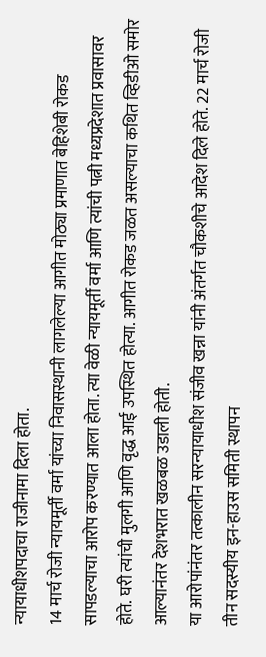न्यायाधीशपदाचा राजीनामा दिला होता.
14 मार्च रोजी न्यायमूर्ती वर्मा यांच्या निवासस्थानी लागलेल्या आगीत मोठ्या प्रमाणात बेहिशेबी रोकड सापडल्याचा आरोप करण्यात आला होता. त्या वेळी न्यायमूर्ती वर्मा आणि त्यांची पत्नी मध्यप्रदेशात प्रवासावर होते. घरी त्यांची मुलगी आणि वृद्ध आई उपस्थित होत्या. आगीत रोकड जळत असल्याचा कथित व्हिडीओ समोर आल्यानंतर देशभरात खळबळ उडाली होती.
या आरोपांनंतर तत्कालीन सरन्यायाधीश संजीव खन्ना यांनी अंतर्गत चौकशीचे आदेश दिले होते. 22 मार्च रोजी तीन सदस्यीय इन-हाउस समिती स्थापन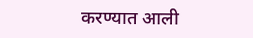करण्यात आली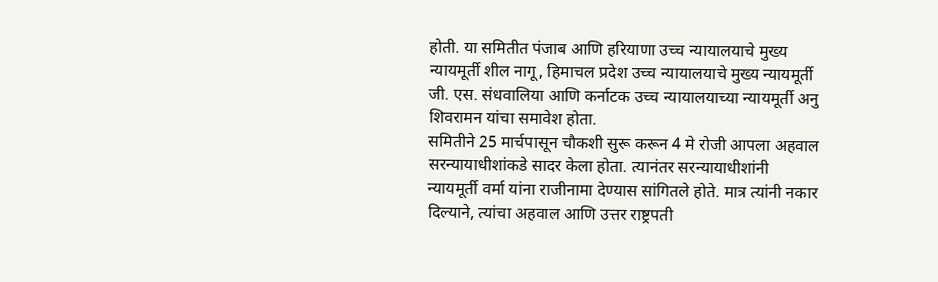होती. या समितीत पंजाब आणि हरियाणा उच्च न्यायालयाचे मुख्य न्यायमूर्ती शील नागू, हिमाचल प्रदेश उच्च न्यायालयाचे मुख्य न्यायमूर्ती जी. एस. संधवालिया आणि कर्नाटक उच्च न्यायालयाच्या न्यायमूर्ती अनु शिवरामन यांचा समावेश होता.
समितीने 25 मार्चपासून चौकशी सुरू करून 4 मे रोजी आपला अहवाल सरन्यायाधीशांकडे सादर केला होता. त्यानंतर सरन्यायाधीशांनी न्यायमूर्ती वर्मा यांना राजीनामा देण्यास सांगितले होते. मात्र त्यांनी नकार दिल्याने, त्यांचा अहवाल आणि उत्तर राष्ट्रपती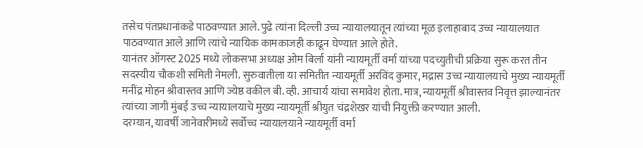तसेच पंतप्रधानांकडे पाठवण्यात आले. पुढे त्यांना दिल्ली उच्च न्यायालयातून त्यांच्या मूळ इलाहाबाद उच्च न्यायालयात पाठवण्यात आले आणि त्यांचे न्यायिक कामकाजही काढून घेण्यात आले होते.
यानंतर ऑगस्ट 2025 मध्ये लोकसभा अध्यक्ष ओम बिर्ला यांनी न्यायमूर्ती वर्मा यांच्या पदच्युतीची प्रक्रिया सुरू करत तीन सदस्यीय चौकशी समिती नेमली. सुरुवातीला या समितीत न्यायमूर्ती अरविंद कुमार, मद्रास उच्च न्यायालयाचे मुख्य न्यायमूर्ती मनींद्र मोहन श्रीवास्तव आणि ज्येष्ठ वकील बी. व्ही. आचार्य यांचा समावेश होता. मात्र, न्यायमूर्ती श्रीवास्तव निवृत्त झाल्यानंतर त्यांच्या जागी मुंबई उच्च न्यायालयाचे मुख्य न्यायमूर्ती श्रीयुत चंद्रशेखर यांची नियुक्ती करण्यात आली.
दरम्यान, यावर्षी जानेवारीमध्ये सर्वोच्च न्यायालयाने न्यायमूर्ती वर्मा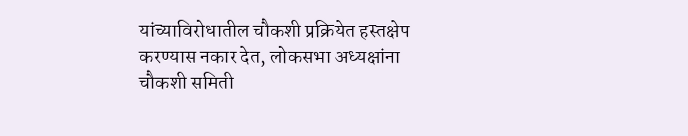यांच्याविरोधातील चौकशी प्रक्रियेत हस्तक्षेप करण्यास नकार देत, लोकसभा अध्यक्षांना चौकशी समिती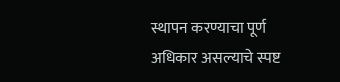स्थापन करण्याचा पूर्ण अधिकार असल्याचे स्पष्ट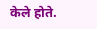केले होते.